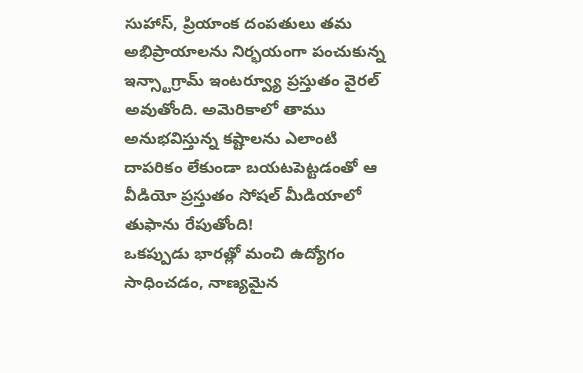సుహాస్, ప్రియాంక దంపతులు తమ అభిప్రాయాలను నిర్భయంగా పంచుకున్న ఇన్స్టాగ్రామ్ ఇంటర్వ్యూ ప్రస్తుతం వైరల్ అవుతోంది. అమెరికాలో తాము అనుభవిస్తున్న కష్టాలను ఎలాంటి దాపరికం లేకుండా బయటపెట్టడంతో ఆ వీడియో ప్రస్తుతం సోషల్ మీడియాలో తుఫాను రేపుతోంది!
ఒకప్పుడు భారత్లో మంచి ఉద్యోగం సాధించడం, నాణ్యమైన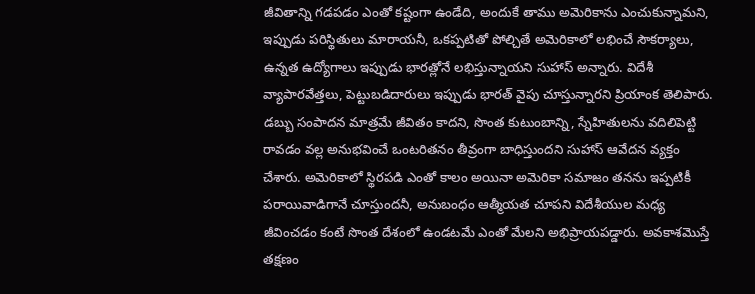జీవితాన్ని గడపడం ఎంతో కష్టంగా ఉండేది, అందుకే తాము అమెరికాను ఎంచుకున్నామని, ఇప్పుడు పరిస్థితులు మారాయనీ, ఒకప్పటితో పోల్చితే అమెరికాలో లభించే సౌకర్యాలు, ఉన్నత ఉద్యోగాలు ఇప్పుడు భారత్లోనే లభిస్తున్నాయని సుహాస్ అన్నారు. విదేశీ వ్యాపారవేత్తలు, పెట్టుబడిదారులు ఇప్పుడు భారత్ వైపు చూస్తున్నారని ప్రియాంక తెలిపారు. డబ్బు సంపాదన మాత్రమే జీవితం కాదని, సొంత కుటుంబాన్ని, స్నేహితులను వదిలిపెట్టి రావడం వల్ల అనుభవించే ఒంటరితనం తీవ్రంగా బాధిస్తుందని సుహాస్ ఆవేదన వ్యక్తం చేశారు. అమెరికాలో స్థిరపడి ఎంతో కాలం అయినా అమెరికా సమాజం తనను ఇప్పటికీ పరాయివాడిగానే చూస్తుందనీ, అనుబంధం ఆత్మీయత చూపని విదేశీయుల మధ్య జీవించడం కంటే సొంత దేశంలో ఉండటమే ఎంతో మేలని అభిప్రాయపడ్డారు. అవకాశమొస్తే తక్షణం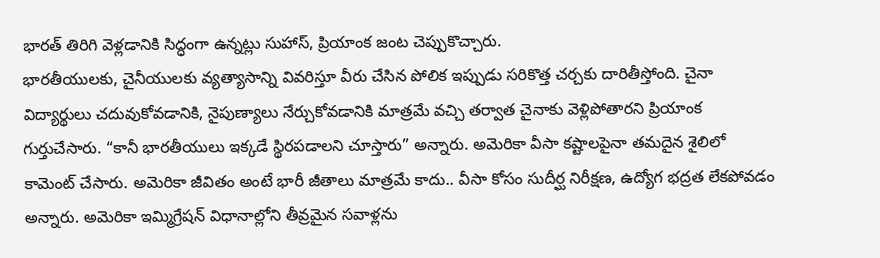భారత్ తిరిగి వెళ్లడానికి సిద్ధంగా ఉన్నట్లు సుహాస్, ప్రియాంక జంట చెప్పుకొచ్చారు.
భారతీయులకు, చైనీయులకు వ్యత్యాసాన్ని వివరిస్తూ వీరు చేసిన పోలిక ఇప్పుడు సరికొత్త చర్చకు దారితీస్తోంది. చైనా విద్యార్థులు చదువుకోవడానికి, నైపుణ్యాలు నేర్చుకోవడానికి మాత్రమే వచ్చి తర్వాత చైనాకు వెళ్లిపోతారని ప్రియాంక గుర్తుచేసారు. “కానీ భారతీయులు ఇక్కడే స్థిరపడాలని చూస్తారు” అన్నారు. అమెరికా వీసా కష్టాలపైనా తమదైన శైలిలో కామెంట్ చేసారు. అమెరికా జీవితం అంటే భారీ జీతాలు మాత్రమే కాదు.. వీసా కోసం సుదీర్ఘ నిరీక్షణ, ఉద్యోగ భద్రత లేకపోవడం అన్నారు. అమెరికా ఇమ్మిగ్రేషన్ విధానాల్లోని తీవ్రమైన సవాళ్లను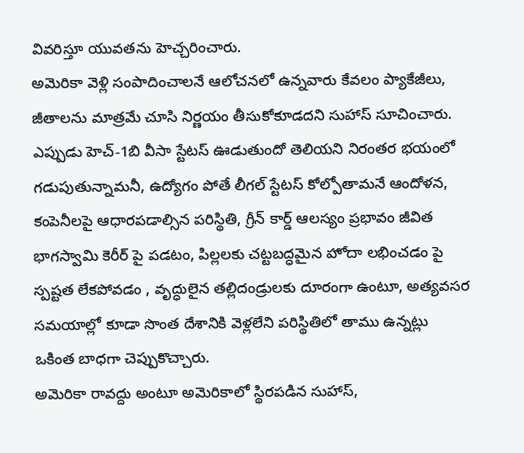వివరిస్తూ యువతను హెచ్చరించారు.
అమెరికా వెళ్లి సంపాదించాలనే ఆలోచనలో ఉన్నవారు కేవలం ప్యాకేజీలు, జీతాలను మాత్రమే చూసి నిర్ణయం తీసుకోకూడదని సుహాస్ సూచించారు. ఎప్పుడు హెచ్-1బి వీసా స్టేటస్ ఊడుతుందో తెలియని నిరంతర భయంలో గడుపుతున్నామనీ, ఉద్యోగం పోతే లీగల్ స్టేటస్ కోల్పోతామనే ఆందోళన, కంపెనీలపై ఆధారపడాల్సిన పరిస్థితి, గ్రీన్ కార్డ్ ఆలస్యం ప్రభావం జీవిత భాగస్వామి కెరీర్ పై పడటం, పిల్లలకు చట్టబద్ధమైన హోదా లభించడం పై స్పష్టత లేకపోవడం , వృద్ధులైన తల్లిదండ్రులకు దూరంగా ఉంటూ, అత్యవసర సమయాల్లో కూడా సొంత దేశానికి వెళ్లలేని పరిస్థితిలో తాము ఉన్నట్లు ఒకింత బాధగా చెప్పుకొచ్చారు.
అమెరికా రావద్దు అంటూ అమెరికాలో స్థిరపడిన సుహాస్,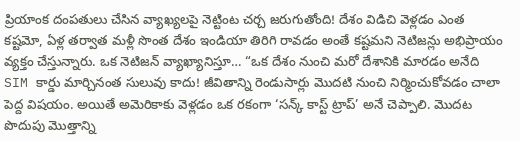ప్రియాంక దంపతులు చేసిన వ్యాఖ్యలపై నెట్టింట చర్చ జరుగుతోంది! దేశం విడిచి వెళ్లడం ఎంత కష్టమో, ఏళ్ల తర్వాత మళ్లీ సొంత దేశం ఇండియా తిరిగి రావడం అంతే కష్టమని నెటిజన్లు అభిప్రాయం వ్యక్తం చేస్తున్నారు. ఒక నెటిజన్ వ్యాఖ్యానిస్తూ… “ఒక దేశం నుంచి మరో దేశానికి మారడం అనేది SIM కార్డు మార్చినంత సులువు కాదు! జీవితాన్ని రెండుసార్లు మొదటి నుంచి నిర్మించుకోవడం చాలా పెద్ద విషయం. అయితే అమెరికాకు వెళ్లడం ఒక రకంగా ‘సన్క్ కాస్ట్ ట్రాప్’ అనే చెప్పాలి. మొదట పొదుపు మొత్తాన్ని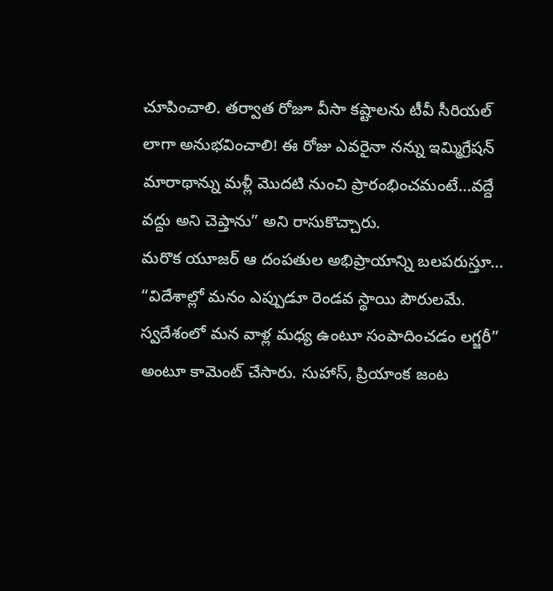చూపించాలి. తర్వాత రోజూ వీసా కష్టాలను టీవీ సీరియల్ లాగా అనుభవించాలి! ఈ రోజు ఎవరైనా నన్ను ఇమ్మిగ్రేషన్ మారాథాన్ను మళ్లీ మొదటి నుంచి ప్రారంభించమంటే…వద్దే వద్దు అని చెప్తాను” అని రాసుకొచ్చారు.
మరొక యూజర్ ఆ దంపతుల అభిప్రాయాన్ని బలపరుస్తూ… “విదేశాల్లో మనం ఎప్పుడూ రెండవ స్థాయి పౌరులమే. స్వదేశంలో మన వాళ్ల మధ్య ఉంటూ సంపాదించడం లగ్జరీ” అంటూ కామెంట్ చేసారు. సుహాస్, ప్రియాంక జంట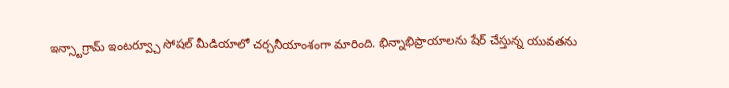ఇన్స్టాగ్రామ్ ఇంటర్వ్చూ సోషల్ మీడియాలో చర్చనీయాంశంగా మారింది. భిన్నాభిప్రాయాలను షేర్ చేస్తున్న యువతను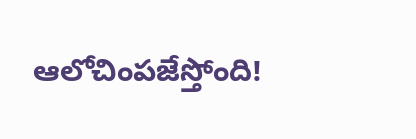ఆలోచింపజేస్తోంది!